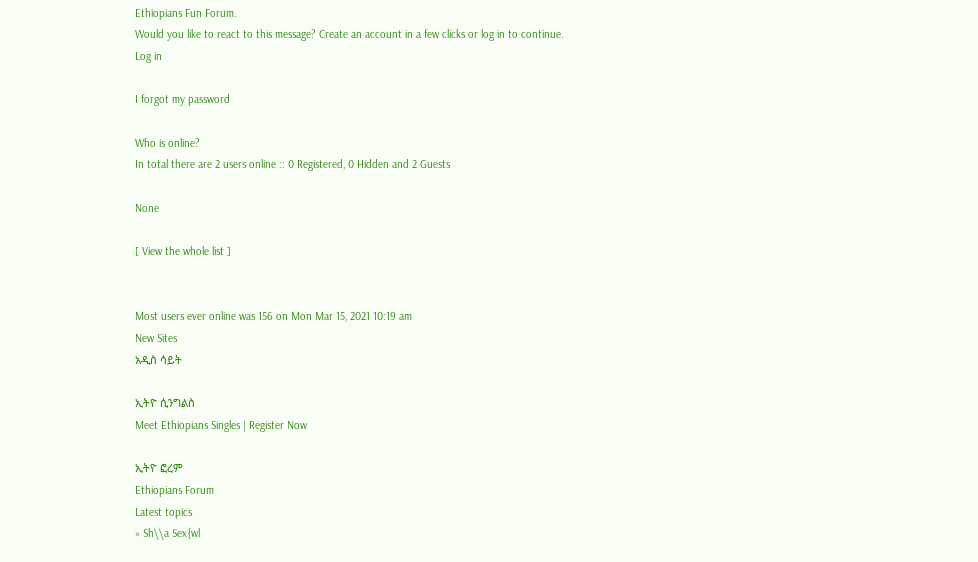Ethiopians Fun Forum.
Would you like to react to this message? Create an account in a few clicks or log in to continue.
Log in

I forgot my password

Who is online?
In total there are 2 users online :: 0 Registered, 0 Hidden and 2 Guests

None

[ View the whole list ]


Most users ever online was 156 on Mon Mar 15, 2021 10:19 am
New Sites
አዲስ ሳይት

ኢትዮ ሲንግልስ
Meet Ethiopians Singles | Register Now

ኢትዮ ፎረም
Ethiopians Forum
Latest topics
» Sh\\a Sex{wl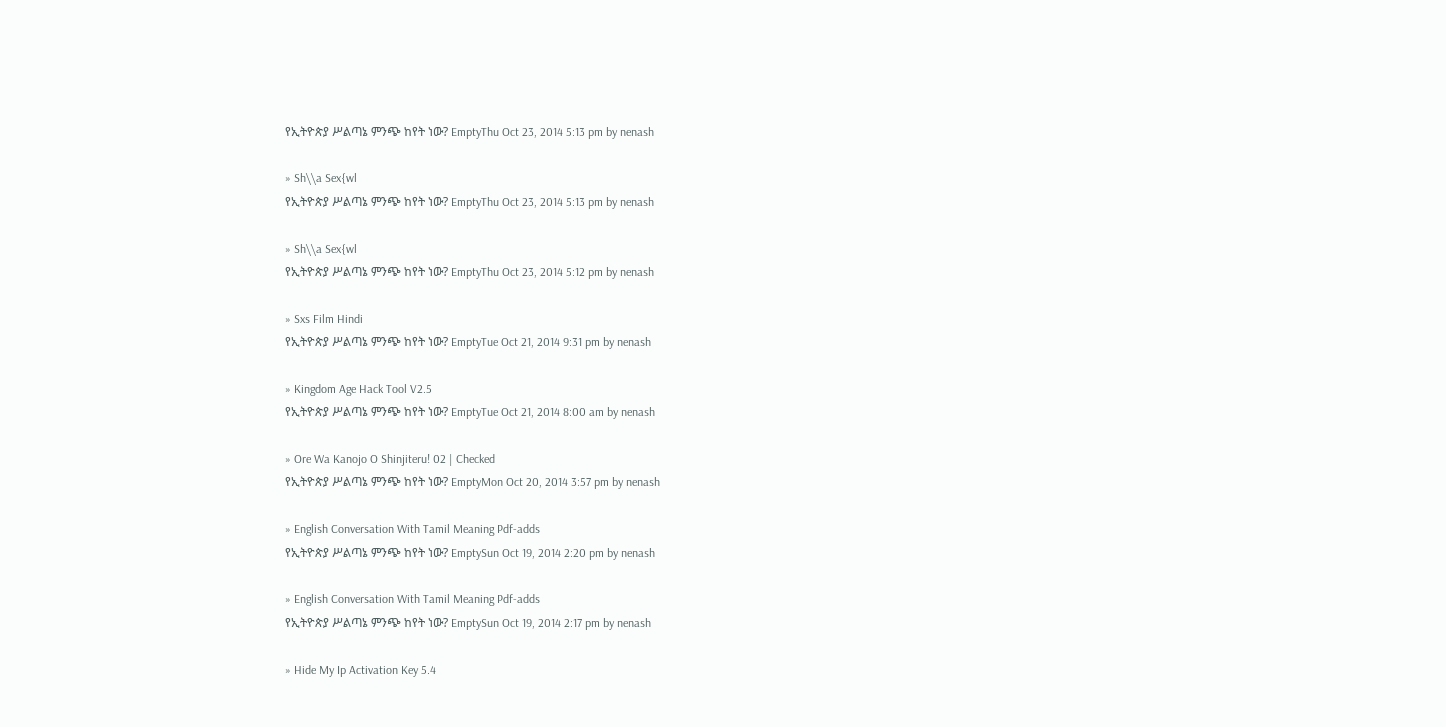የኢትዮጵያ ሥልጣኔ ምንጭ ከየት ነው? EmptyThu Oct 23, 2014 5:13 pm by nenash

» Sh\\a Sex{wl
የኢትዮጵያ ሥልጣኔ ምንጭ ከየት ነው? EmptyThu Oct 23, 2014 5:13 pm by nenash

» Sh\\a Sex{wl
የኢትዮጵያ ሥልጣኔ ምንጭ ከየት ነው? EmptyThu Oct 23, 2014 5:12 pm by nenash

» Sxs Film Hindi
የኢትዮጵያ ሥልጣኔ ምንጭ ከየት ነው? EmptyTue Oct 21, 2014 9:31 pm by nenash

» Kingdom Age Hack Tool V2.5
የኢትዮጵያ ሥልጣኔ ምንጭ ከየት ነው? EmptyTue Oct 21, 2014 8:00 am by nenash

» Ore Wa Kanojo O Shinjiteru! 02 | Checked
የኢትዮጵያ ሥልጣኔ ምንጭ ከየት ነው? EmptyMon Oct 20, 2014 3:57 pm by nenash

» English Conversation With Tamil Meaning Pdf-adds
የኢትዮጵያ ሥልጣኔ ምንጭ ከየት ነው? EmptySun Oct 19, 2014 2:20 pm by nenash

» English Conversation With Tamil Meaning Pdf-adds
የኢትዮጵያ ሥልጣኔ ምንጭ ከየት ነው? EmptySun Oct 19, 2014 2:17 pm by nenash

» Hide My Ip Activation Key 5.4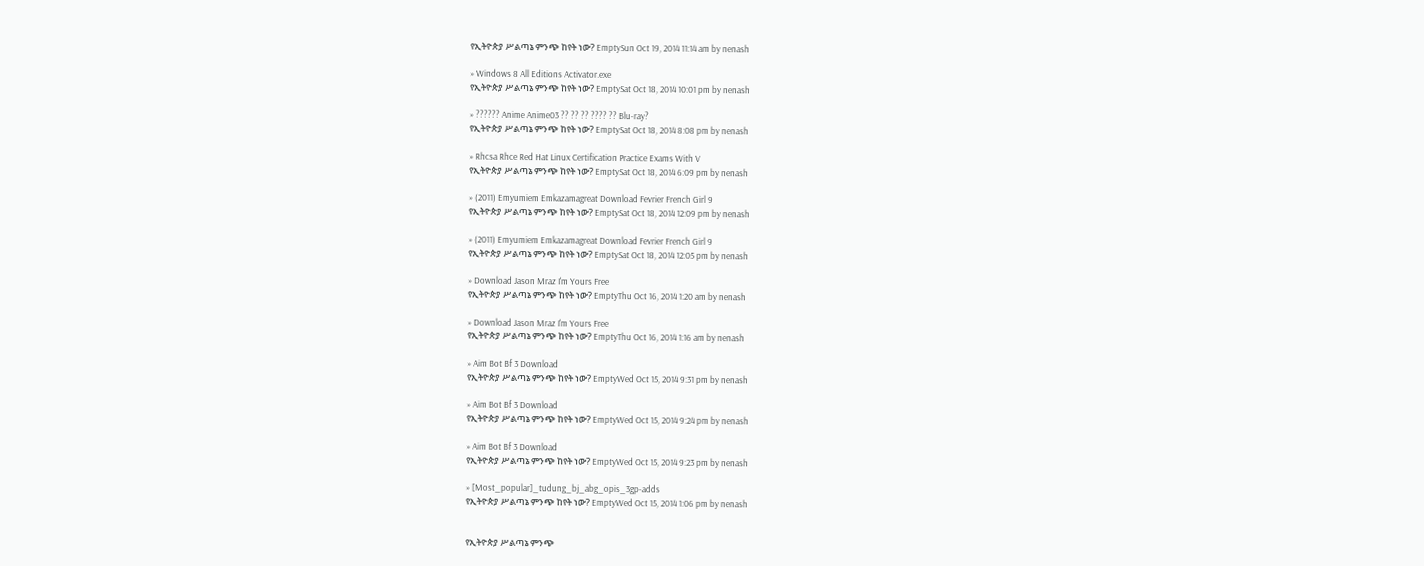የኢትዮጵያ ሥልጣኔ ምንጭ ከየት ነው? EmptySun Oct 19, 2014 11:14 am by nenash

» Windows 8 All Editions Activator.exe
የኢትዮጵያ ሥልጣኔ ምንጭ ከየት ነው? EmptySat Oct 18, 2014 10:01 pm by nenash

» ?????? Anime Anime03 ?? ?? ?? ???? ?? Blu-ray?
የኢትዮጵያ ሥልጣኔ ምንጭ ከየት ነው? EmptySat Oct 18, 2014 8:08 pm by nenash

» Rhcsa Rhce Red Hat Linux Certification Practice Exams With V
የኢትዮጵያ ሥልጣኔ ምንጭ ከየት ነው? EmptySat Oct 18, 2014 6:09 pm by nenash

» (2011) Emyumiem Emkazamagreat Download Fevrier French Girl 9
የኢትዮጵያ ሥልጣኔ ምንጭ ከየት ነው? EmptySat Oct 18, 2014 12:09 pm by nenash

» (2011) Emyumiem Emkazamagreat Download Fevrier French Girl 9
የኢትዮጵያ ሥልጣኔ ምንጭ ከየት ነው? EmptySat Oct 18, 2014 12:05 pm by nenash

» Download Jason Mraz I'm Yours Free
የኢትዮጵያ ሥልጣኔ ምንጭ ከየት ነው? EmptyThu Oct 16, 2014 1:20 am by nenash

» Download Jason Mraz I'm Yours Free
የኢትዮጵያ ሥልጣኔ ምንጭ ከየት ነው? EmptyThu Oct 16, 2014 1:16 am by nenash

» Aim Bot Bf 3 Download
የኢትዮጵያ ሥልጣኔ ምንጭ ከየት ነው? EmptyWed Oct 15, 2014 9:31 pm by nenash

» Aim Bot Bf 3 Download
የኢትዮጵያ ሥልጣኔ ምንጭ ከየት ነው? EmptyWed Oct 15, 2014 9:24 pm by nenash

» Aim Bot Bf 3 Download
የኢትዮጵያ ሥልጣኔ ምንጭ ከየት ነው? EmptyWed Oct 15, 2014 9:23 pm by nenash

» [Most_popular]_tudung_bj_abg_opis_3gp-adds
የኢትዮጵያ ሥልጣኔ ምንጭ ከየት ነው? EmptyWed Oct 15, 2014 1:06 pm by nenash


የኢትዮጵያ ሥልጣኔ ምንጭ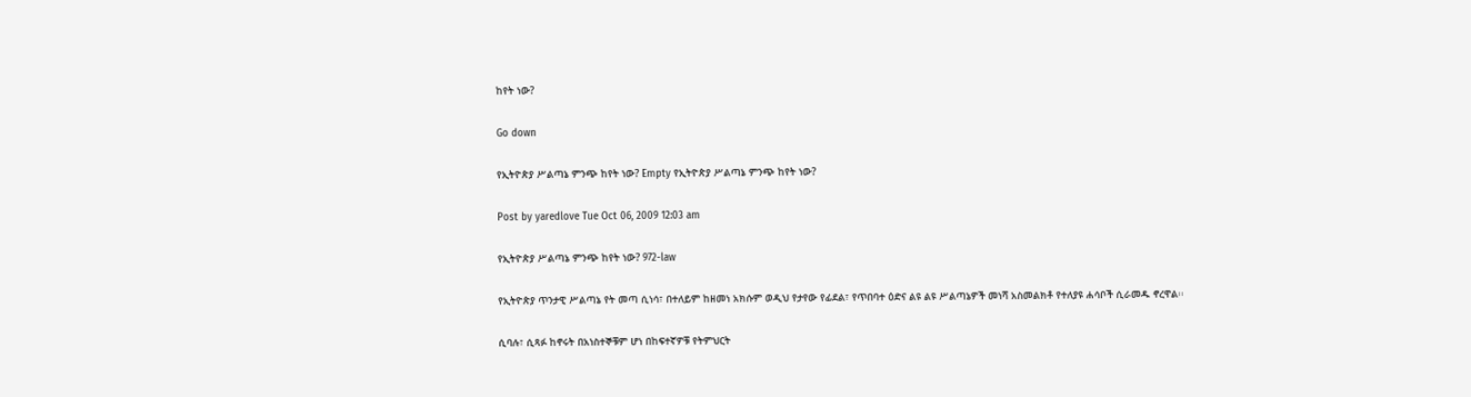ከየት ነው?

Go down

የኢትዮጵያ ሥልጣኔ ምንጭ ከየት ነው? Empty የኢትዮጵያ ሥልጣኔ ምንጭ ከየት ነው?

Post by yaredlove Tue Oct 06, 2009 12:03 am

የኢትዮጵያ ሥልጣኔ ምንጭ ከየት ነው? 972-law

የኢትዮጵያ ጥንታዊ ሥልጣኔ የት መጣ ሲነሳ፣ በተለይም ከዘመነ አክሱም ወዲህ የታየው የፊደል፣ የጥበባተ ዕድና ልዩ ልዩ ሥልጣኔዎች መነሻ አስመልክቶ የተለያዩ ሐሳቦች ሲራመዱ ኖረዋል፡፡

ሲባሉ፣ ሲጻፉ ከኖሩት በአነስተኞቹም ሆነ በከፍተኛዎቹ የትምህርት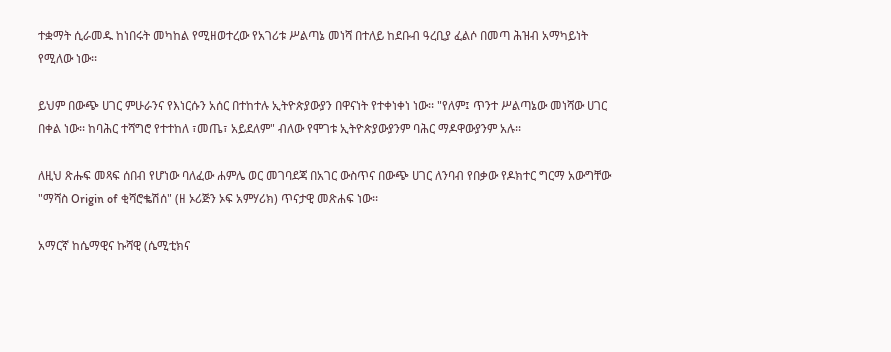ተቋማት ሲራመዱ ከነበሩት መካከል የሚዘወተረው የአገሪቱ ሥልጣኔ መነሻ በተለይ ከደቡብ ዓረቢያ ፈልሶ በመጣ ሕዝብ አማካይነት የሚለው ነው፡፡

ይህም በውጭ ሀገር ምሁራንና የእነርሱን አሰር በተከተሉ ኢትዮጵያውያን በዋናነት የተቀነቀነ ነው፡፡ "የለም፤ ጥንተ ሥልጣኔው መነሻው ሀገር በቀል ነው፡፡ ከባሕር ተሻግሮ የተተከለ ፣መጤ፣ አይደለም" ብለው የሞገቱ ኢትዮጵያውያንም ባሕር ማዶዋውያንም አሉ፡፡

ለዚህ ጽሑፍ መጻፍ ሰበብ የሆነው ባለፈው ሐምሌ ወር መገባደጃ በአገር ውስጥና በውጭ ሀገር ለንባብ የበቃው የዶክተር ግርማ አውግቸው "ማሻስ Origin of ቂሻሮቈሽሰ" (ዘ ኦሪጅን ኦፍ አምሃሪክ) ጥናታዊ መጽሐፍ ነው፡፡

አማርኛ ከሴማዊና ኩሻዊ (ሴሚቲክና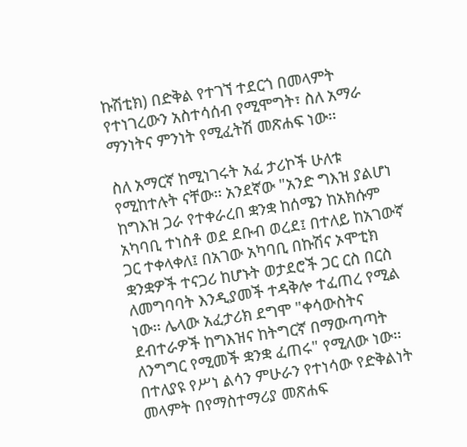ኩሽቲክ) በድቅል የተገኘ ተደርጎ በመላምት የተነገረውን አስተሳሰብ የሚሞግት፣ ስለ አማራ ማንነትና ምንነት የሚፈትሽ መጽሐፍ ነው፡፡

ስለ አማርኛ ከሚነገሩት አፈ ታሪኮች ሁለቱ የሚከተሉት ናቸው፡፡ አንደኛው "አንድ ግእዝ ያልሆነ ከግእዝ ጋራ የተቀራረበ ቋንቋ ከሰሜን ከአክሱም አካባቢ ተነስቶ ወደ ደቡብ ወረደ፤ በተለይ ከአገውኛ ጋር ተቀላቀለ፤ በአገው አካባቢ በኩሽና ኦሞቲክ ቋንቋዎች ተናጋሪ ከሆኑት ወታደሮች ጋር ርስ በርስ ለመግባባት እንዲያመች ተዳቅሎ ተፈጠረ የሚል ነው፡፡ ሌላው አፈታሪክ ደግሞ "ቀሳውስትና ደብተራዎች ከግእዝና ከትግርኛ በማውጣጣት ለንግግር የሚመች ቋንቋ ፈጠሩ" የሚለው ነው፡፡ በተለያዩ የሥነ ልሳን ምሁራን የተነሳው የድቅልነት መላምት በየማስተማሪያ መጽሐፍ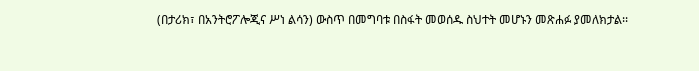(በታሪክ፣ በአንትሮፖሎጂና ሥነ ልሳን) ውስጥ በመግባቱ በስፋት መወሰዱ ስህተት መሆኑን መጽሐፉ ያመለክታል፡፡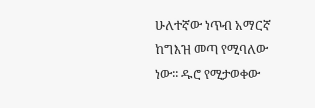ሁለተኛው ነጥብ አማርኛ ከግእዝ መጣ የሚባለው ነው፡፡ ዱሮ የሚታወቀው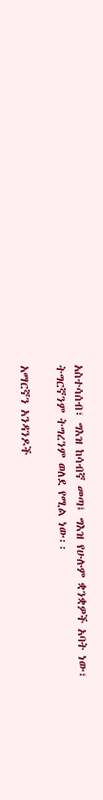አስተሳሰብ፣ ግእዝ ከሳብኛ መጣ፤ ግእዝ የሁሉም ቋንቋዎች አባት ነው፣ ትግርኛንም ትግረንም ወለደ የሚል ነው፡፡

አማርኛን አንዳንዶች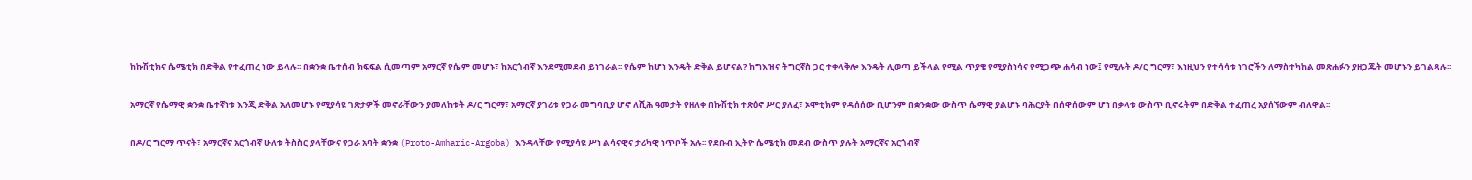ከኩሽቲክና ሴሜቲክ በድቅል የተፈጠረ ነው ይላሉ፡፡ በቋንቋ ቤተሰብ ክፍፍል ሲመጣም አማርኛ የሴም መሆኑ፣ ከአርጎብኛ እንደሚመደብ ይነገራል፡፡ የሴም ከሆነ እንዴት ድቅል ይሆናል? ከግእዝና ትግርኛስ ጋር ተቀላቅሎ እንዴት ሊወጣ ይችላል የሚል ጥያቄ የሚያስነሳና የሚጋጭ ሐሳብ ነው፤ የሚሉት ዶ/ር ግርማ፣ እነዚህን የተሳሳቱ ነገሮችን ለማስተካከል መጽሐፉን ያዘጋጁት መሆኑን ይገልጻሉ፡፡

አማርኛ የሴማዊ ቋንቋ ቤተኛነቱ እንጂ ድቅል አለመሆኑ የሚያሳዩ ገጽታዎች መኖራቸውን ያመለከቱት ዶ/ር ግርማ፣ አማርኛ ያገሪቱ የጋራ መግባቢያ ሆኖ ለሺሕ ዓመታት የዘለቀ በኩሽቲክ ተጽዕኖ ሥር ያለፈ፣ ኦሞቲክም የዳሰሰው ቢሆንም በቋንቋው ውስጥ ሴማዊ ያልሆኑ ባሕርያት በሰዋሰውም ሆነ በቃላቱ ውስጥ ቢኖሩትም በድቅል ተፈጠረ አያሰኘውም ብለዋል፡፡

በዶ/ር ግርማ ጥናት፣ አማርኛና አርጎብኛ ሁለቱ ትስስር ያላቸውና የጋራ አባት ቋንቋ (Proto-Amharic-Argoba) እንዳላቸው የሚያሳዩ ሥነ ልሳናዊና ታሪካዊ ነጥቦች አሉ፡፡ የደቡብ ኢትዮ ሴሜቲክ መደብ ውስጥ ያሉት አማርኛና አርጎብኛ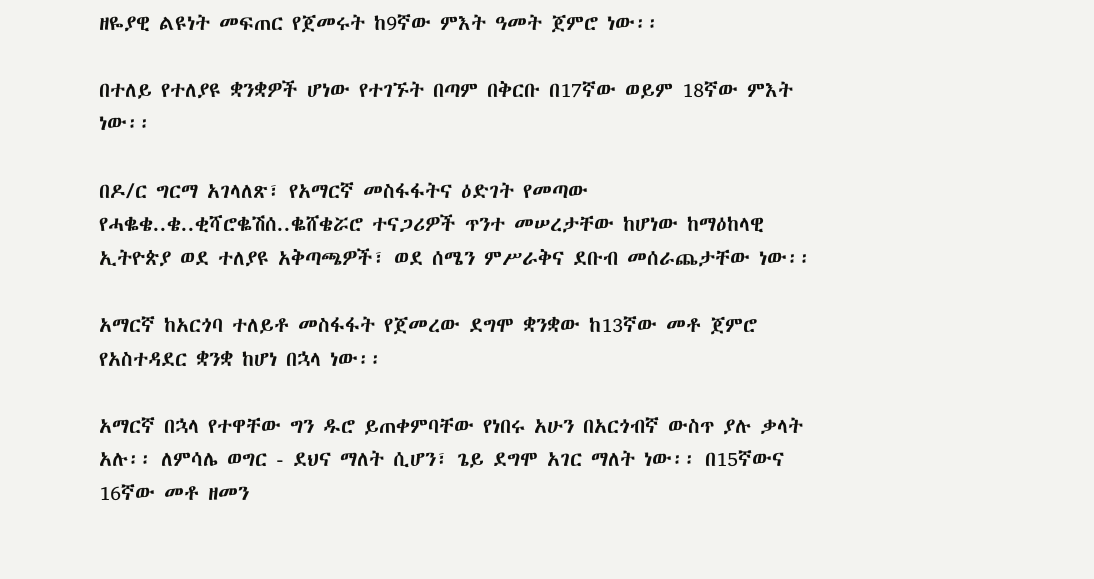ዘዬያዊ ልዩነት መፍጠር የጀመሩት ከ9ኛው ምእት ዓመት ጀምሮ ነው፡፡

በተለይ የተለያዩ ቋንቋዎች ሆነው የተገኙት በጣም በቅርቡ በ17ኛው ወይም 18ኛው ምእት ነው፡፡

በዶ/ር ግርማ አገላለጽ፣ የአማርኛ መስፋፋትና ዕድገት የመጣው የሓቈቄ..ቄ..ቂሻሮቈሽሰ..ቈሸቄሯሮ ተናጋሪዎች ጥንተ መሠረታቸው ከሆነው ከማዕከላዊ ኢትዮጵያ ወደ ተለያዩ አቅጣጫዎች፣ ወደ ሰሜን ምሥራቅና ደቡብ መሰራጨታቸው ነው፡፡

አማርኛ ከአርጎባ ተለይቶ መስፋፋት የጀመረው ደግሞ ቋንቋው ከ13ኛው መቶ ጀምሮ የአስተዳደር ቋንቋ ከሆነ በኋላ ነው፡፡

አማርኛ በኋላ የተዋቸው ግን ዱሮ ይጠቀምባቸው የነበሩ አሁን በአርጎብኛ ውስጥ ያሉ ቃላት አሉ፡፡ ለምሳሌ ወግር - ደህና ማለት ሲሆን፣ ጌይ ደግሞ አገር ማለት ነው፡፡ በ15ኛውና 16ኛው መቶ ዘመን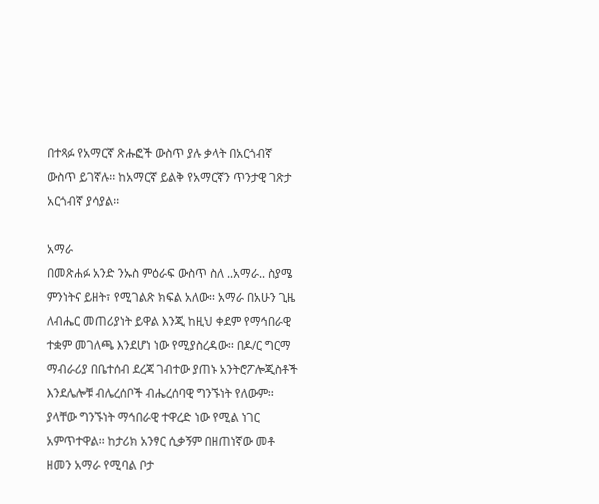በተጻፉ የአማርኛ ጽሑፎች ውስጥ ያሉ ቃላት በአርጎብኛ ውስጥ ይገኛሉ፡፡ ከአማርኛ ይልቅ የአማርኛን ጥንታዊ ገጽታ አርጎብኛ ያሳያል፡፡

አማራ
በመጽሐፉ አንድ ንኡስ ምዕራፍ ውስጥ ስለ ..አማራ.. ስያሜ ምንነትና ይዘት፣ የሚገልጽ ክፍል አለው፡፡ አማራ በአሁን ጊዜ ለብሔር መጠሪያነት ይዋል እንጂ ከዚህ ቀደም የማኅበራዊ ተቋም መገለጫ እንደሆነ ነው የሚያስረዳው፡፡ በዶ/ር ግርማ ማብራሪያ በቤተሰብ ደረጃ ገብተው ያጠኑ አንትሮፖሎጂስቶች እንደሌሎቹ ብሌረሰቦች ብሔረሰባዊ ግንኙነት የለውም፡፡ ያላቸው ግንኙነት ማኅበራዊ ተዋረድ ነው የሚል ነገር አምጥተዋል፡፡ ከታሪክ አንፃር ሲቃኝም በዘጠነኛው መቶ ዘመን አማራ የሚባል ቦታ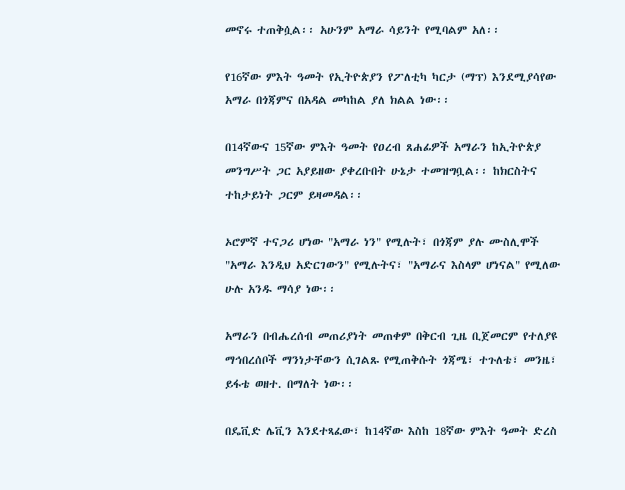መኖሩ ተጠቅሷል፡፡ አሁንም አማራ ሳይንት የሚባልም አለ፡፡

የ16ኛው ምእት ዓመት የኢትዮጵያን የፖለቲካ ካርታ (ማፕ) እንደሚያሳየው አማራ በጎጃምና በአዳል መካከል ያለ ክልል ነው፡፡

በ14ኛውና 15ኛው ምእት ዓመት የዐረብ ጸሐፊዎች አማራን ከኢትዮጵያ መንግሥት ጋር አያይዘው ያቀረቡበት ሁኔታ ተመዝግቧል፡፡ ከክርስትና ተከታይነት ጋርም ይዛመዳል፡፡

ኦሮምኛ ተናጋሪ ሆነው "አማራ ነን" የሚሉት፣ በጎጃም ያሉ ሙስሊሞች "አማራ እንዲህ አድርገውን" የሚሉትና፣ "አማራና እስላም ሆነናል" የሚለው ሁሉ አንዱ ማሳያ ነው፡፡

አማራን በብሔረሰብ መጠሪያነት መጠቀም በቅርብ ጊዜ ቢጀመርም የተለያዩ ማኅበረሰቦች ማንነታቸውን ሲገልጹ የሚጠቅሱት ጎጃሜ፣ ተጉለቴ፣ መንዜ፣ ይፋቴ ወዘተ. በማለት ነው፡፡

በዴቪድ ሌቪን እንደተጻፈው፣ ከ14ኛው እስከ 18ኛው ምእት ዓመት ድረስ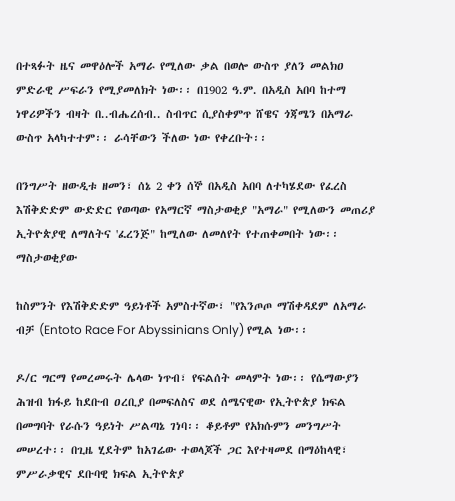በተጻፉት ዜና መዋዕሎች አማራ የሚለው ቃል በወሎ ውስጥ ያለን መልክዐ ምድራዊ ሥፍራን የሚያመለክት ነው፡፡ በ1902 ዓ.ም. በአዲስ አበባ ከተማ ነዋሪዎችን ብዛት በ..ብሔረሰብ.. ስብጥር ሲያስቀምጥ ሸዌና ጎጃሜን በአማራ ውስጥ አላካተተም፡፡ ራሳቸውን ችለው ነው የቀረቡት፡፡

በንግሥት ዘውዲቱ ዘመን፣ ሰኔ 2 ቀን ሰኞ በአዲስ አበባ ለተካሄደው የፈረስ እሽቅድድም ውድድር የወጣው የአማርኛ ማስታወቂያ "አማራ" የሚለውን መጠሪያ ኢትዮጵያዊ ለማለትና 'ፈረንጅ" ከሚለው ለመለየት የተጠቀመበት ነው፡፡ ማስታወቂያው

ከስምንት የእሽቅድድም ዓይነቶች አምስተኛው፣ "የእንጦጦ ማሽቀዳደም ለአማራ ብቻ (Entoto Race For Abyssinians Only) የሚል ነው፡፡

ዶ/ር ግርማ የመረመሩት ሌላው ነጥብ፣ የፍልሰት መላምት ነው፡፡ የሴማውያን ሕዝብ ክፋይ ከደቡብ ዐረቢያ በመፍለስና ወደ ሰሜናዊው የኢትዮጵያ ክፍል በመግባት የራሱን ዓይነት ሥልጣኔ ገነባ፡፡ ቆይቶም የአክሱምን መንግሥት መሠረተ፡፡ በጊዜ ሂደትም ከአገሬው ተወላጆች ጋር እየተዛመደ በማዕከላዊ፣ ምሥራቃዊና ደቡባዊ ክፍል ኢትዮጵያ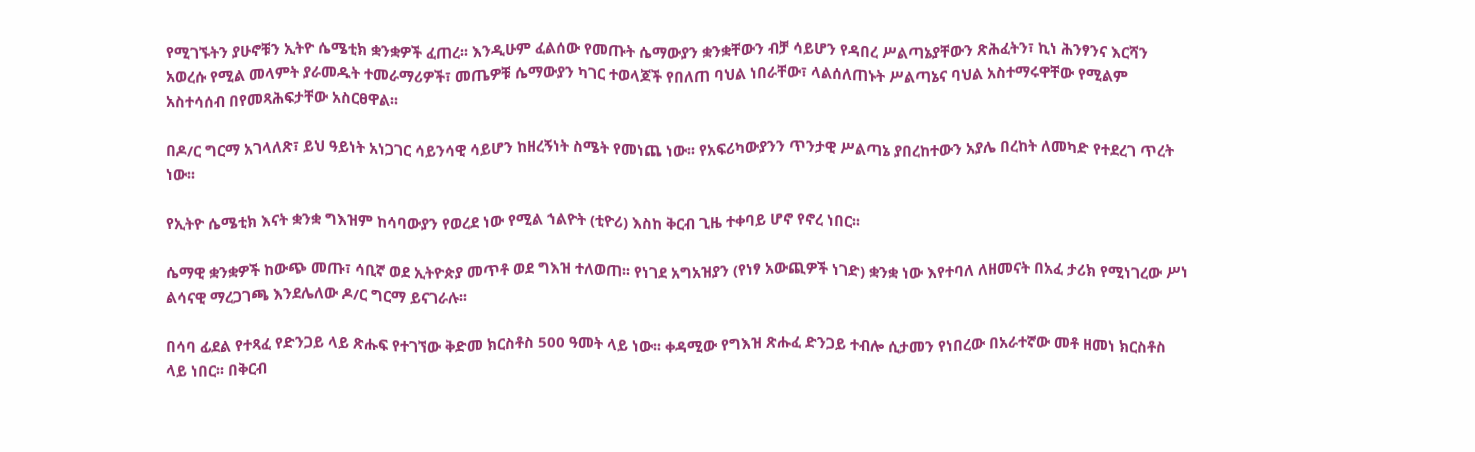የሚገኙትን ያሁኖቹን ኢትዮ ሴሜቲክ ቋንቋዎች ፈጠረ፡፡ እንዲሁም ፈልሰው የመጡት ሴማውያን ቋንቋቸውን ብቻ ሳይሆን የዳበረ ሥልጣኔያቸውን ጽሕፈትን፣ ኪነ ሕንፃንና እርሻን አወረሱ የሚል መላምት ያራመዱት ተመራማሪዎች፣ መጤዎቹ ሴማውያን ካገር ተወላጆች የበለጠ ባህል ነበራቸው፣ ላልሰለጠኑት ሥልጣኔና ባህል አስተማሩዋቸው የሚልም አስተሳሰብ በየመጻሕፍታቸው አስርፀዋል፡፡

በዶ/ር ግርማ አገላለጽ፣ ይህ ዓይነት አነጋገር ሳይንሳዊ ሳይሆን ከዘረኝነት ስሜት የመነጨ ነው፡፡ የአፍሪካውያንን ጥንታዊ ሥልጣኔ ያበረከተውን አያሌ በረከት ለመካድ የተደረገ ጥረት ነው፡፡

የኢትዮ ሴሜቲክ እናት ቋንቋ ግእዝም ከሳባውያን የወረደ ነው የሚል ኀልዮት (ቲዮሪ) እስከ ቅርብ ጊዜ ተቀባይ ሆኖ የኖረ ነበር፡፡

ሴማዊ ቋንቋዎች ከውጭ መጡ፣ ሳቢኛ ወደ ኢትዮጵያ መጥቶ ወደ ግእዝ ተለወጠ፡፡ የነገደ አግአዝያን (የነፃ አውጪዎች ነገድ) ቋንቋ ነው እየተባለ ለዘመናት በአፈ ታሪክ የሚነገረው ሥነ ልሳናዊ ማረጋገጫ እንደሌለው ዶ/ር ግርማ ይናገራሉ፡፡

በሳባ ፊደል የተጻፈ የድንጋይ ላይ ጽሑፍ የተገኘው ቅድመ ክርስቶስ 500 ዓመት ላይ ነው፡፡ ቀዳሚው የግእዝ ጽሑፈ ድንጋይ ተብሎ ሲታመን የነበረው በአራተኛው መቶ ዘመነ ክርስቶስ ላይ ነበር፡፡ በቅርብ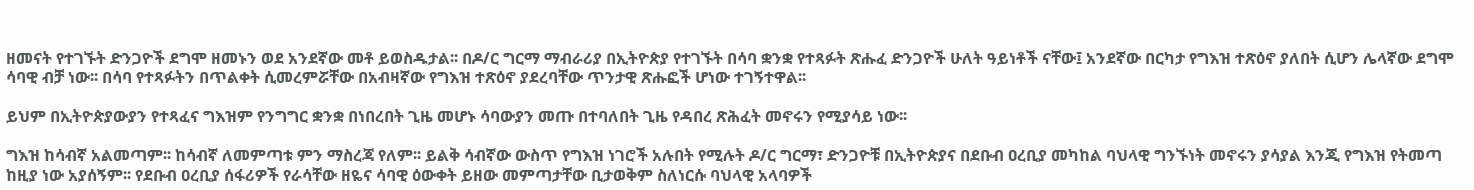ዘመናት የተገኙት ድንጋዮች ደግሞ ዘመኑን ወደ አንደኛው መቶ ይወስዱታል፡፡ በዶ/ር ግርማ ማብራሪያ በኢትዮጵያ የተገኙት በሳባ ቋንቋ የተጻፉት ጽሑፈ ድንጋዮች ሁለት ዓይነቶች ናቸው፤ አንደኛው በርካታ የግእዝ ተጽዕኖ ያለበት ሲሆን ሌላኛው ደግሞ ሳባዊ ብቻ ነው፡፡ በሳባ የተጻፉትን በጥልቀት ሲመረምሯቸው በአብዛኛው የግእዝ ተጽዕኖ ያደረባቸው ጥንታዊ ጽሑፎች ሆነው ተገኝተዋል፡፡

ይህም በኢትዮጵያውያን የተጻፈና ግእዝም የንግግር ቋንቋ በነበረበት ጊዜ መሆኑ ሳባውያን መጡ በተባለበት ጊዜ የዳበረ ጽሕፈት መኖሩን የሚያሳይ ነው፡፡

ግእዝ ከሳብኛ አልመጣም፡፡ ከሳብኛ ለመምጣቱ ምን ማስረጃ የለም፡፡ ይልቅ ሳብኛው ውስጥ የግእዝ ነገሮች አሉበት የሚሉት ዶ/ር ግርማ፣ ድንጋዮቹ በኢትዮጵያና በደቡብ ዐረቢያ መካከል ባህላዊ ግንኙነት መኖሩን ያሳያል እንጂ የግእዝ የትመጣ ከዚያ ነው አያሰኝም፡፡ የደቡብ ዐረቢያ ሰፋሪዎች የራሳቸው ዘዬና ሳባዊ ዕውቀት ይዘው መምጣታቸው ቢታወቅም ስለነርሱ ባህላዊ አላባዎች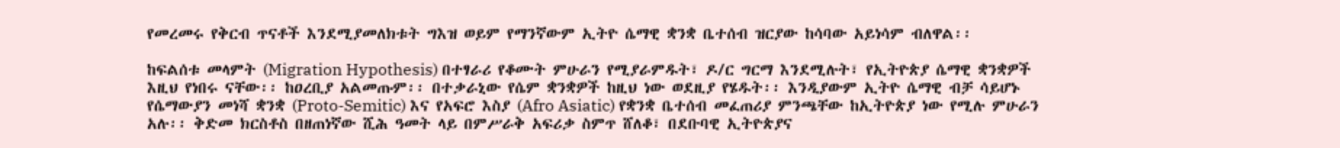የመረመሩ የቅርብ ጥናቶች እንደሚያመለክቱት ግእዝ ወይም የማንኛውም ኢትዮ ሴማዊ ቋንቋ ቤተሰብ ዝርያው ከሳባው አይነሳም ብለዋል፡፡

ከፍልሰቱ መላምት (Migration Hypothesis) በተፃራሪ የቆሙት ምሁራን የሚያራምዱት፣ ዶ/ር ግርማ እንደሚሉት፣ የኢትዮጵያ ሴማዊ ቋንቋዎች እዚህ የነበሩ ናቸው፡፡ ከዐረቢያ አልመጡም፡፡ በተቃራኒው የሴም ቋንቋዎች ከዚህ ነው ወደዚያ የሄዱት፡፡ እንዲያውም ኢትዮ ሴማዊ ብቻ ሳይሆኑ የሴማውያን መነሻ ቋንቋ (Proto-Semitic) እና የአፍሮ እስያ (Afro Asiatic) የቋንቋ ቤተሰብ መፈጠሪያ ምንጫቸው ከኢትዮጵያ ነው የሚሉ ምሁራን አሉ፡፡ ቅድመ ክርስቶስ በዘጠነኛው ሺሕ ዓመት ላይ በምሥራቅ አፍሪቃ ስምጥ ሸለቆ፣ በደቡባዊ ኢትዮጵያና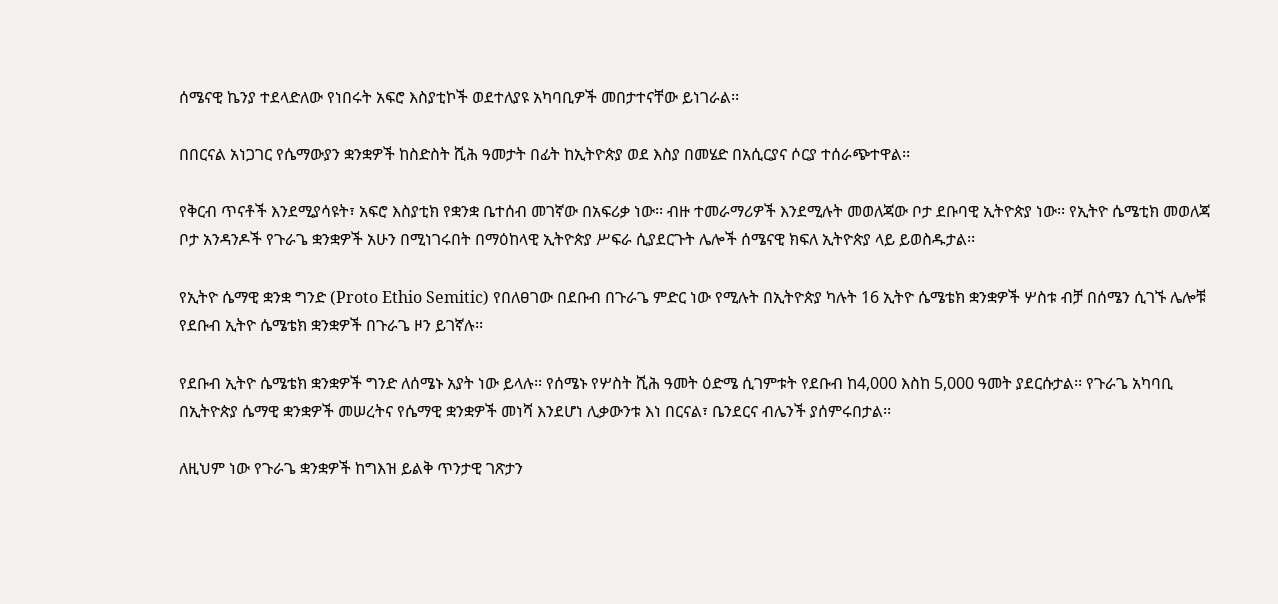ሰሜናዊ ኬንያ ተደላድለው የነበሩት አፍሮ እስያቲኮች ወደተለያዩ አካባቢዎች መበታተናቸው ይነገራል፡፡

በበርናል አነጋገር የሴማውያን ቋንቋዎች ከስድስት ሺሕ ዓመታት በፊት ከኢትዮጵያ ወደ እስያ በመሄድ በአሲርያና ሶርያ ተሰራጭተዋል፡፡

የቅርብ ጥናቶች እንደሚያሳዩት፣ አፍሮ እስያቲክ የቋንቋ ቤተሰብ መገኛው በአፍሪቃ ነው፡፡ ብዙ ተመራማሪዎች እንደሚሉት መወለጃው ቦታ ደቡባዊ ኢትዮጵያ ነው፡፡ የኢትዮ ሴሜቲክ መወለጃ ቦታ አንዳንዶች የጉራጌ ቋንቋዎች አሁን በሚነገሩበት በማዕከላዊ ኢትዮጵያ ሥፍራ ሲያደርጉት ሌሎች ሰሜናዊ ክፍለ ኢትዮጵያ ላይ ይወስዱታል፡፡

የኢትዮ ሴማዊ ቋንቋ ግንድ (Proto Ethio Semitic) የበለፀገው በደቡብ በጉራጌ ምድር ነው የሚሉት በኢትዮጵያ ካሉት 16 ኢትዮ ሴሜቴክ ቋንቋዎች ሦስቱ ብቻ በሰሜን ሲገኙ ሌሎቹ የደቡብ ኢትዮ ሴሜቴክ ቋንቋዎች በጉራጌ ዞን ይገኛሉ፡፡

የደቡብ ኢትዮ ሴሜቴክ ቋንቋዎች ግንድ ለሰሜኑ አያት ነው ይላሉ፡፡ የሰሜኑ የሦስት ሺሕ ዓመት ዕድሜ ሲገምቱት የደቡብ ከ4,000 እስከ 5,000 ዓመት ያደርሱታል፡፡ የጉራጌ አካባቢ በኢትዮጵያ ሴማዊ ቋንቋዎች መሠረትና የሴማዊ ቋንቋዎች መነሻ እንደሆነ ሊቃውንቱ እነ በርናል፣ ቤንደርና ብሌንች ያሰምሩበታል፡፡

ለዚህም ነው የጉራጌ ቋንቋዎች ከግእዝ ይልቅ ጥንታዊ ገጽታን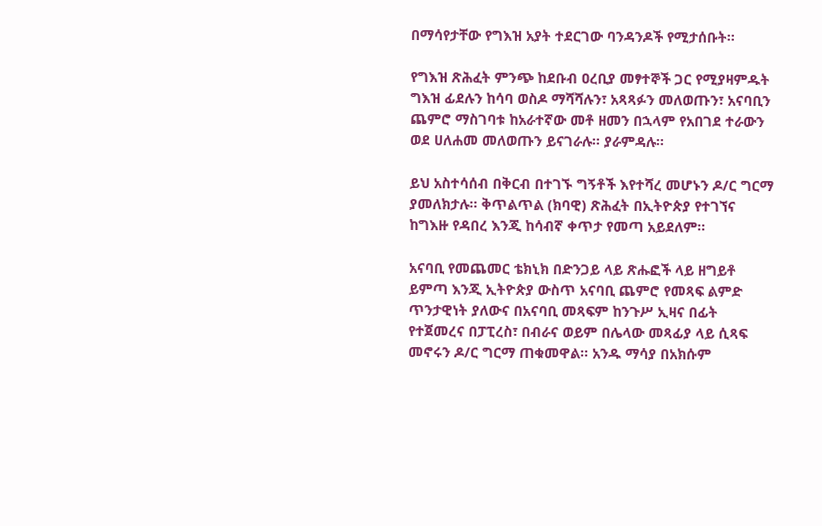በማሳየታቸው የግእዝ አያት ተደርገው ባንዳንዶች የሚታሰቡት፡፡

የግእዝ ጽሕፈት ምንጭ ከደቡብ ዐረቢያ መፃተኞች ጋር የሚያዛምዱት ግእዝ ፊደሉን ከሳባ ወስዶ ማሻሻሉን፣ አጻጻፉን መለወጡን፣ አናባቢን ጨምሮ ማስገባቱ ከአራተኛው መቶ ዘመን በኋላም የአበገደ ተራውን ወደ ሀለሐመ መለወጡን ይናገራሉ፡፡ ያራምዳሉ፡፡

ይህ አስተሳሰብ በቅርብ በተገኙ ግኝቶች እየተሻረ መሆኑን ዶ/ር ግርማ ያመለክታሉ፡፡ ቅጥልጥል (ክባዊ) ጽሕፈት በኢትዮጵያ የተገኘና ከግእዙ የዳበረ እንጂ ከሳብኛ ቀጥታ የመጣ አይደለም፡፡

አናባቢ የመጨመር ቴክኒክ በድንጋይ ላይ ጽሑፎች ላይ ዘግይቶ ይምጣ እንጂ ኢትዮጵያ ውስጥ አናባቢ ጨምሮ የመጻፍ ልምድ ጥንታዊነት ያለውና በአናባቢ መጻፍም ከንጉሥ ኢዛና በፊት የተጀመረና በፓፒረስ፣ በብራና ወይም በሌላው መጻፊያ ላይ ሲጻፍ መኖሩን ዶ/ር ግርማ ጠቁመዋል፡፡ አንዱ ማሳያ በአክሱም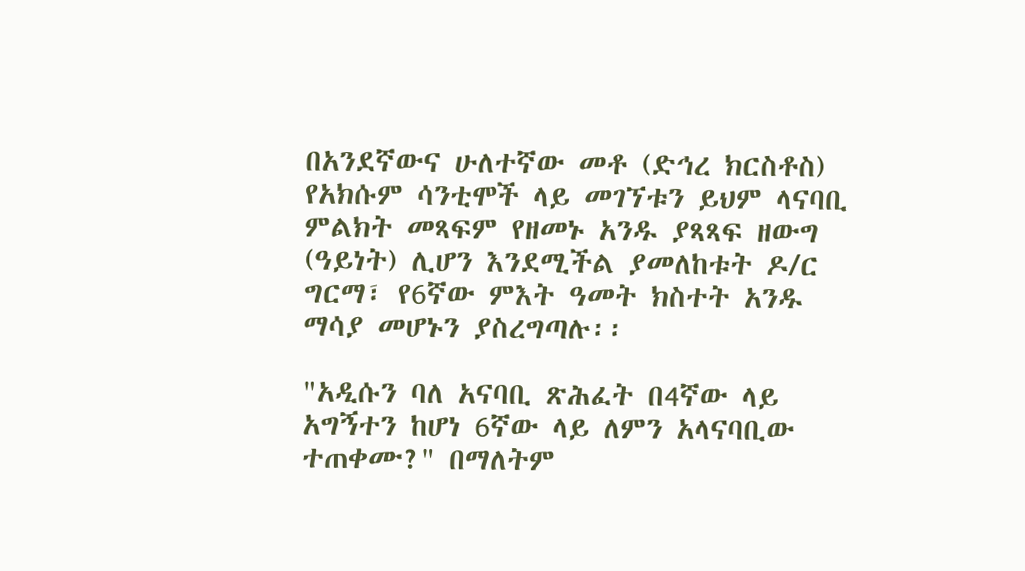በአንደኛውና ሁለተኛው መቶ (ድኅረ ክርስቶስ) የአክሱም ሳንቲሞች ላይ መገኘቱን ይህም ላናባቢ ምልክት መጻፍም የዘመኑ አንዱ ያጻጻፍ ዘውግ (ዓይነት) ሊሆን እንደሚችል ያመለከቱት ዶ/ር ግርማ፣ የ6ኛው ምእት ዓመት ክስተት አንዱ ማሳያ መሆኑን ያስረግጣሉ፡፡

"አዲሱን ባለ አናባቢ ጽሕፈት በ4ኛው ላይ አግኝተን ከሆነ 6ኛው ላይ ለምን አላናባቢው ተጠቀሙ?" በማለትም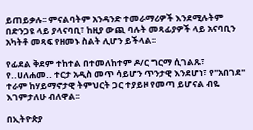ይጠይቃሉ፡፡ ምናልባትም አንዳንድ ተመራማሪዎች እንደሚሉትም በድንጋዩ ላይ ያላናባቢ፣ ከዚያ ውጪ ባሉት መጻፊያዎች ላይ አናባቢን አካትቶ መጻፍ የዘመኑ ስልት ሊሆን ይችላል፡፡

የፊደል ቅደም ተከተል በተመለከተም ዶ/ር ግርማ ሲገልጹ፣ የ..ሀለሐመ.. ተርታ አዲስ መጥ ሳይሆን ጥንታዊ እንደሆነ፣ የ"አበገደ" ተራም ከሃይማኖታዊ ትምህርት ጋር ተያይዞ የመጣ ይሆናል ብዬ እገምታለሁ ብለዋል፡፡

በኢትዮጵያ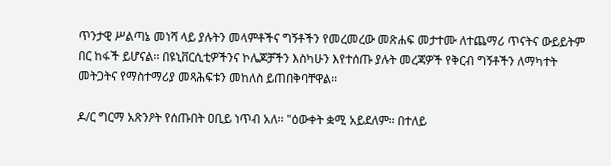ጥንታዊ ሥልጣኔ መነሻ ላይ ያሉትን መላምቶችና ግኝቶችን የመረመረው መጽሐፍ መታተሙ ለተጨማሪ ጥናትና ውይይትም በር ከፋች ይሆናል፡፡ በዩኒቨርሲቲዎችንና ኮሌጆቻችን እስካሁን እየተሰጡ ያሉት መረጃዎች የቅርብ ግኝቶችን ለማካተት መትጋትና የማስተማሪያ መጻሕፍቱን መከለስ ይጠበቅባቸዋል፡፡

ዶ/ር ግርማ አጽንዖት የሰጡበት ዐቢይ ነጥብ አለ፡፡ "ዕውቀት ቋሚ አይደለም፡፡ በተለይ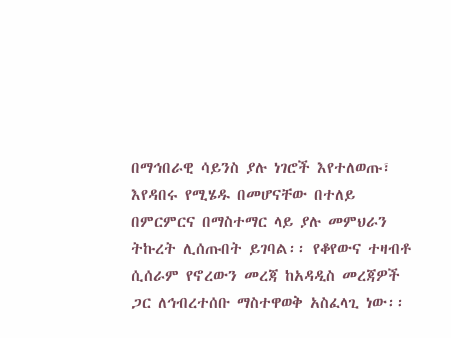በማኅበራዊ ሳይንስ ያሉ ነገሮች እየተለወጡ፣ እየዳበሩ የሚሄዱ በመሆናቸው በተለይ በምርምርና በማስተማር ላይ ያሉ መምህራን ትኩረት ሊሰጡበት ይገባል፡፡ የቆየውና ተዛብቶ ሲሰራም የኖረውን መረጃ ከአዳዲስ መረጃዎች ጋር ለኅብረተሰቡ ማስተዋወቅ አስፈላጊ ነው፡፡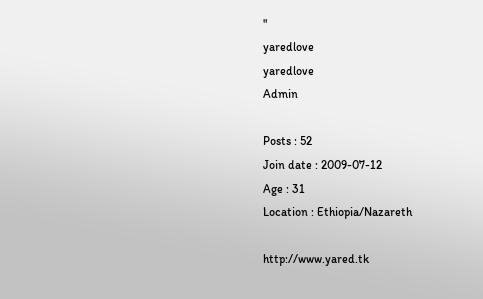"
yaredlove
yaredlove
Admin

Posts : 52
Join date : 2009-07-12
Age : 31
Location : Ethiopia/Nazareth

http://www.yared.tk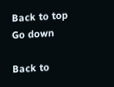Back to top Go down

Back to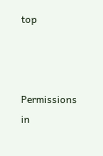top



Permissions in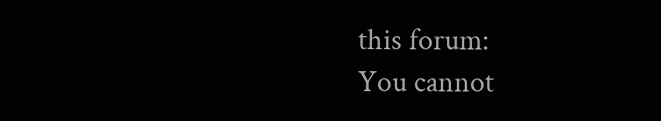this forum:
You cannot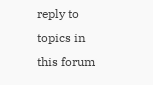reply to topics in this forum